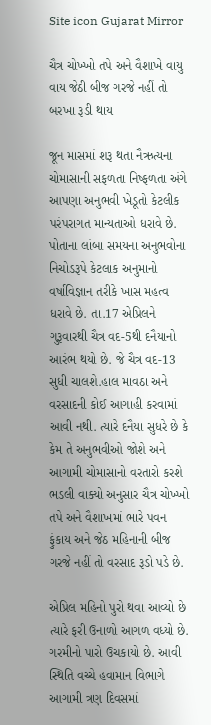Site icon Gujarat Mirror

ચૈત્ર ચોખ્ખો તપે અને વૈશાખે વાયુ વાય જેઠી બીજ ગરજે નહીં તો બરખા રૂડી થાય

જૂન માસમાં શરૂ થતા નૈઋત્યના ચોમાસાની સફળતા નિષ્ફળતા અંગે આપણા અનુભવી ખેડૂતો કેટલીક પરંપરાગત માન્યતાઓ ધરાવે છે. પોતાના લાંબા સમયના અનુભવોના નિચોડરૂપે કેટલાક અનુમાનો વર્ષાવિજ્ઞાન તરીકે ખાસ મહત્વ ધરાવે છે. તા.17 એપ્રિલને ગુરૂવારથી ચૈત્ર વદ-5થી દનૈયાનો આરંભ થયો છે. જે ચૈત્ર વદ-13 સુધી ચાલશે.હાલ માવઠા અને વરસાદની કોઈ આગાહી કરવામાં આવી નથી. ત્યારે દનૈયા સુધરે છે કે કેમ તે અનુભવીઓ જોશે અને આગામી ચોમાસાનો વરતારો કરશે ભડલી વાક્યો અનુસાર ચૈત્ર ચોખ્ખો તપે અને વૈશાખમાં ભારે પવન ફુંકાય અને જેઠ મહિનાની બીજ ગરજે નહીં તો વરસાદ રૂડો પડે છે.

એપ્રિલ મહિનો પુરો થવા આવ્યો છે ત્યારે ફરી ઉનાળો આગળ વધ્યો છે. ગરમીનો પારો ઉચકાયો છે. આવી સ્થિતિ વચ્ચે હવામાન વિભાગે આગામી ત્રણ દિવસમાં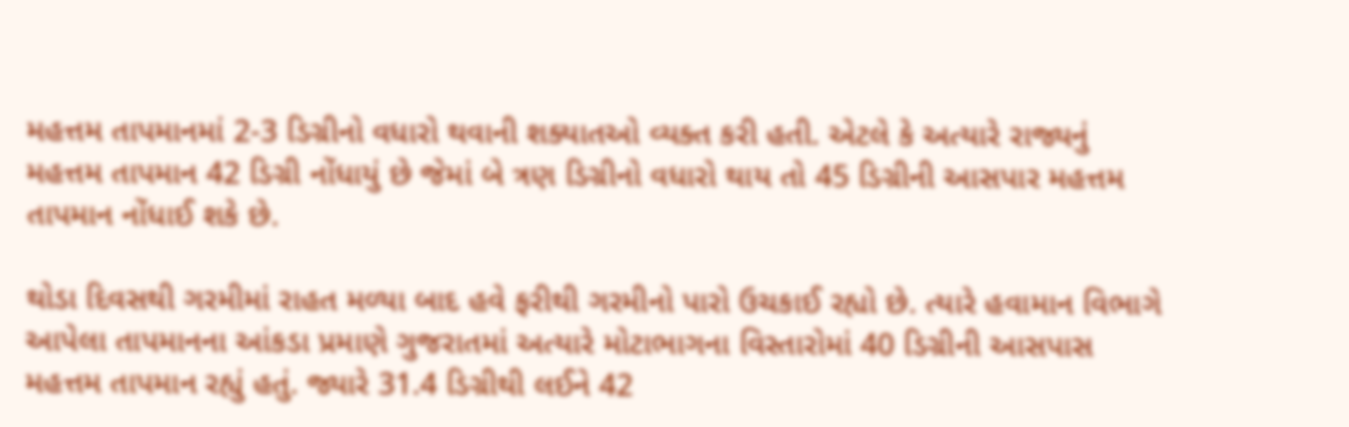મહત્તમ તાપમાનમાં 2-3 ડિગ્રીનો વધારો થવાની શક્યાતઓ વ્યક્ત કરી હતી. એટલે કે અત્યારે રાજ્યનું મહત્તમ તાપમાન 42 ડિગ્રી નોંધાયું છે જેમાં બે ત્રણ ડિગ્રીનો વધારો થાય તો 45 ડિગ્રીની આસપાર મહત્તમ તાપમાન નોંધાઈ શકે છે.

થોડા દિવસથી ગરમીમાં રાહત મળ્યા બાદ હવે ફરીથી ગરમીનો પારો ઉચકાઈ રહ્યો છે. ત્યારે હવામાન વિભાગે આપેલા તાપમાનના આંકડા પ્રમાણે ગુજરાતમાં અત્યારે મોટાભાગના વિસ્તારોમાં 40 ડિગ્રીની આસપાસ મહત્તમ તાપમાન રહ્યું હતું. જ્યારે 31.4 ડિગ્રીથી લઈને 42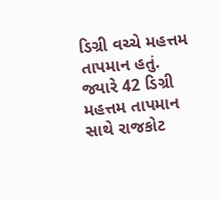ડિગ્રી વચ્ચે મહત્તમ તાપમાન હતું. જ્યારે 42 ડિગ્રી મહત્તમ તાપમાન સાથે રાજકોટ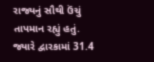રાજ્યનું સૌથી ઉંચું તાપમાન રહ્યું હતું. જ્યારે દ્વારકામાં 31.4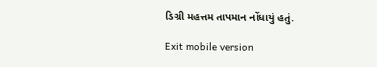ડિગ્રી મહત્તમ તાપમાન નોંધાયું હતું.

Exit mobile version